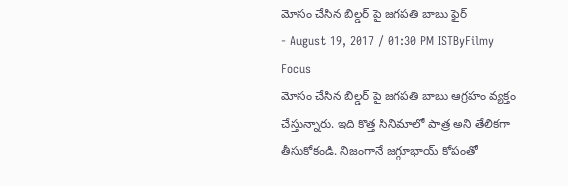మోసం చేసిన బిల్డర్ పై జగపతి బాబు ఫైర్
- August 19, 2017 / 01:30 PM ISTByFilmy Focus
మోసం చేసిన బిల్డర్ పై జగపతి బాబు ఆగ్రహం వ్యక్తం చేస్తున్నారు. ఇది కొత్త సినిమాలో పాత్ర అని తేలికగా తీసుకోకండి. నిజంగానే జగ్గూభాయ్ కోపంతో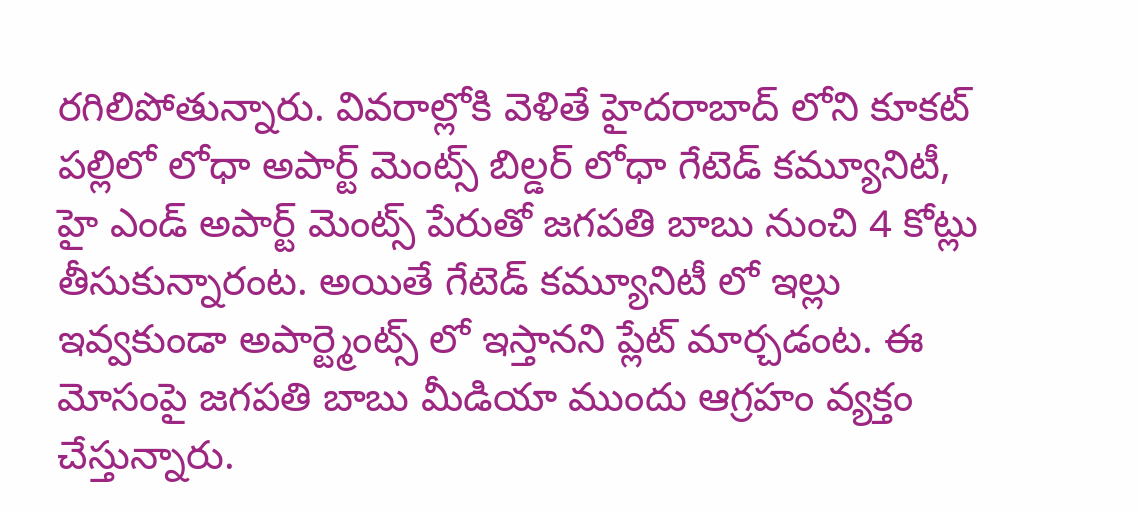రగిలిపోతున్నారు. వివరాల్లోకి వెళితే హైదరాబాద్ లోని కూకట్ పల్లిలో లోధా అపార్ట్ మెంట్స్ బిల్డర్ లోధా గేటెడ్ కమ్యూనిటీ, హై ఎండ్ అపార్ట్ మెంట్స్ పేరుతో జగపతి బాబు నుంచి 4 కోట్లు తీసుకున్నారంట. అయితే గేటెడ్ కమ్యూనిటీ లో ఇల్లు ఇవ్వకుండా అపార్ట్మెంట్స్ లో ఇస్తానని ప్లేట్ మార్చడంట. ఈ మోసంపై జగపతి బాబు మీడియా ముందు ఆగ్రహం వ్యక్తం చేస్తున్నారు.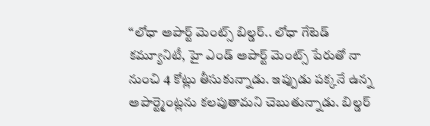“లోధా అపార్ట్ మెంట్స్ బిల్డర్.. లోధా గేటెడ్ కమ్యూనిటీ, హై ఎండ్ అపార్ట్ మెంట్స్ పేరుతో నా నుంచి 4 కోట్లు తీసుకున్నాడు. ఇప్పుడు పక్కనే ఉన్న అపార్ట్మెంట్లను కలపుతామని చెబుతున్నాడు. బిల్డర్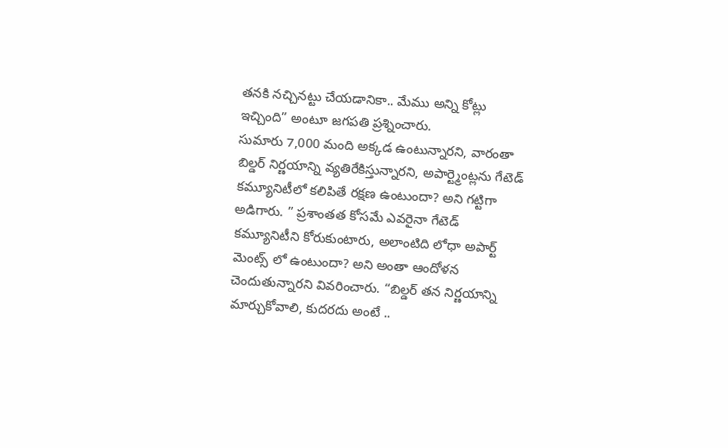తనకి నచ్చినట్టు చేయడానికా.. మేము అన్ని కోట్లు ఇచ్చింది” అంటూ జగపతి ప్రశ్నించారు.
సుమారు 7,000 మంది అక్కడ ఉంటున్నారని, వారంతా బిల్డర్ నిర్ణయాన్ని వ్యతిరేకిస్తున్నారని, అపార్ట్మెంట్లను గేటెడ్ కమ్యూనిటీలో కలిపితే రక్షణ ఉంటుందా? అని గట్టిగా అడిగారు. ” ప్రశాంతత కోసమే ఎవరైనా గేటెడ్ కమ్యూనిటీని కోరుకుంటారు, అలాంటిది లోధా అపార్ట్ మెంట్స్ లో ఉంటుందా? అని అంతా ఆందోళన చెందుతున్నారని వివరించారు. “బిల్డర్ తన నిర్ణయాన్ని మార్చుకోవాలి, కుదరదు అంటే ..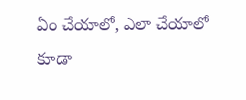ఏం చేయాలో, ఎలా చేయాలో కూడా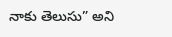నాకు తెలుసు” అని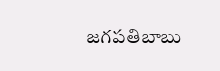జగపతిబాబు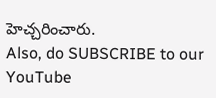హెచ్చరించారు.
Also, do SUBSCRIBE to our YouTube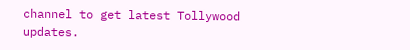channel to get latest Tollywood updates.